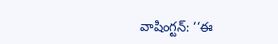వాషింగ్టన్: ‘‘ఈ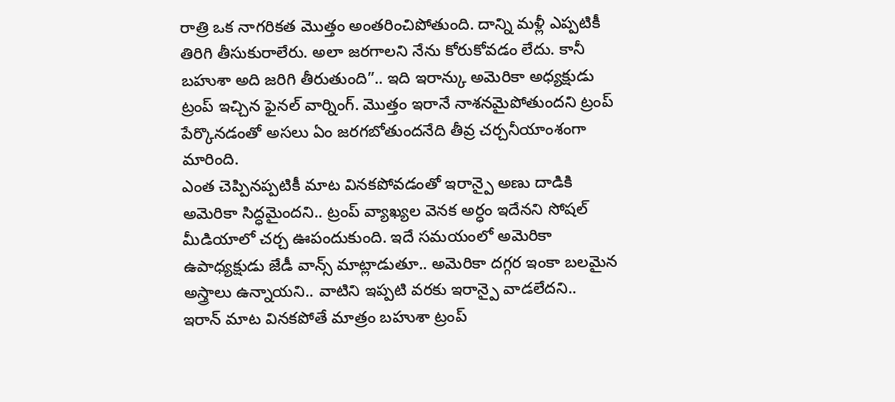రాత్రి ఒక నాగరికత మొత్తం అంతరించిపోతుంది. దాన్ని మళ్లీ ఎప్పటికీ తిరిగి తీసుకురాలేరు. అలా జరగాలని నేను కోరుకోవడం లేదు. కానీ బహుశా అది జరిగి తీరుతుంది”.. ఇది ఇరాన్కు అమెరికా అధ్యక్షుడు ట్రంప్ ఇచ్చిన ఫైనల్ వార్నింగ్. మొత్తం ఇరానే నాశనమైపోతుందని ట్రంప్ పేర్కొనడంతో అసలు ఏం జరగబోతుందనేది తీవ్ర చర్చనీయాంశంగా మారింది.
ఎంత చెప్పినప్పటికీ మాట వినకపోవడంతో ఇరాన్పై అణు దాడికి అమెరికా సిద్ధమైందని.. ట్రంప్ వ్యాఖ్యల వెనక అర్ధం ఇదేనని సోషల్ మీడియాలో చర్చ ఊపందుకుంది. ఇదే సమయంలో అమెరికా ఉపాధ్యక్షుడు జేడీ వాన్స్ మాట్లాడుతూ.. అమెరికా దగ్గర ఇంకా బలమైన అస్త్రాలు ఉన్నాయని.. వాటిని ఇప్పటి వరకు ఇరాన్పై వాడలేదని.. ఇరాన్ మాట వినకపోతే మాత్రం బహుశా ట్రంప్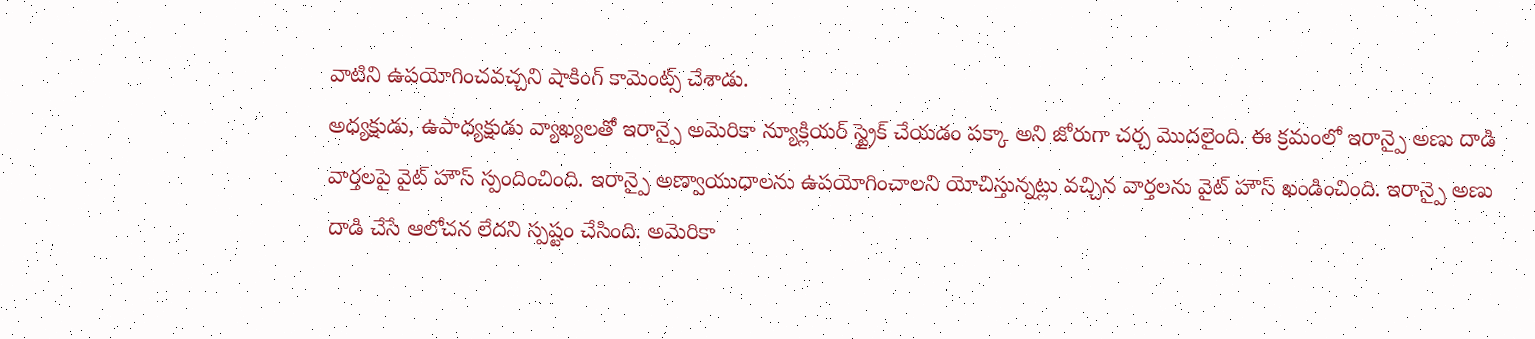వాటిని ఉపయోగించవచ్చని షాకింగ్ కామెంట్స్ చేశాడు.
అధ్యక్షుడు, ఉపాధ్యక్షుడు వ్యాఖ్యలతో ఇరాన్పై అమెరికా న్యూక్లియర్ స్ట్రైక్ చేయడం పక్కా అని జోరుగా చర్చ మొదలైంది. ఈ క్రమంలో ఇరాన్పై అణు దాడి వార్తలపై వైట్ హౌస్ స్పందించింది. ఇరాన్పై అణ్వాయుధాలను ఉపయోగించాలని యోచిస్తున్నట్లు వచ్చిన వార్తలను వైట్ హౌస్ ఖండించింది. ఇరాన్పై అణు దాడి చేసే ఆలోచన లేదని స్పష్టం చేసింది. అమెరికా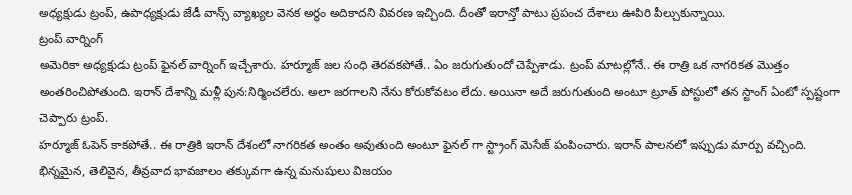అధ్యక్షుడు ట్రంప్, ఉపాధ్యక్షుడు జేడీ వాన్స్ వ్యాఖ్యల వెనక అర్ధం అదికాదని వివరణ ఇచ్చింది. దీంతో ఇరాన్తో పాటు ప్రపంచ దేశాలు ఊపిరి పీల్చుకున్నాయి.
ట్రంప్ వార్నింగ్
అమెరికా అధ్యక్షుడు ట్రంప్ ఫైనల్ వార్నింగ్ ఇచ్చేశారు. హర్మూజ్ జల సంధి తెరవకపోతే.. ఏం జరుగుతుందో చెప్పేశాడు. ట్రంప్ మాటల్లోనే.. ఈ రాత్రి ఒక నాగరికత మొత్తం అంతరించిపోతుంది. ఇరాన్ దేశాన్ని మళ్లీ పున:నిర్మించలేరు. అలా జరగాలని నేను కోరుకోవటం లేదు. అయినా అదే జరుగుతుంది అంటూ ట్రూత్ పోస్టులో తన స్టాంగ్ ఏంటో స్పష్టంగా చెప్పారు ట్రంప్.
హర్మూజ్ ఓపెన్ కాకపోతే.. ఈ రాత్రికి ఇరాన్ దేశంలో నాగరికత అంతం అవుతుంది అంటూ ఫైనల్ గా స్ట్రాంగ్ మెసేజ్ పంపించారు. ఇరాన్ పాలనలో ఇప్పుడు మార్పు వచ్చింది. భిన్నమైన, తెలివైన, తీవ్రవాద భావజాలం తక్కువగా ఉన్న మనుషులు విజయం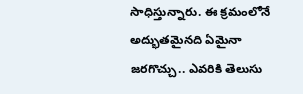సాధిస్తున్నారు. ఈ క్రమంలోనే అద్భుతమైనది ఏమైనా జరగొచ్చు.. ఎవరికి తెలుసు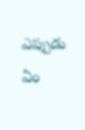ఎప్పుడు ఏం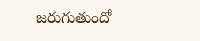జరుగుతుందో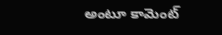అంటూ కామెంట్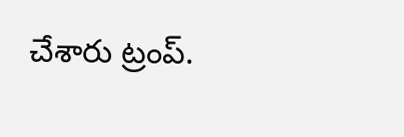చేశారు ట్రంప్.